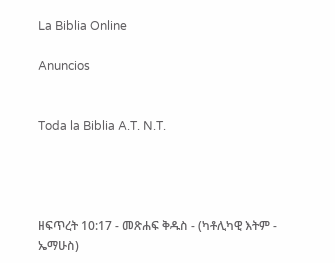La Biblia Online

Anuncios


Toda la Biblia A.T. N.T.




ዘፍጥረት 10:17 - መጽሐፍ ቅዱስ - (ካቶሊካዊ እትም - ኤማሁስ)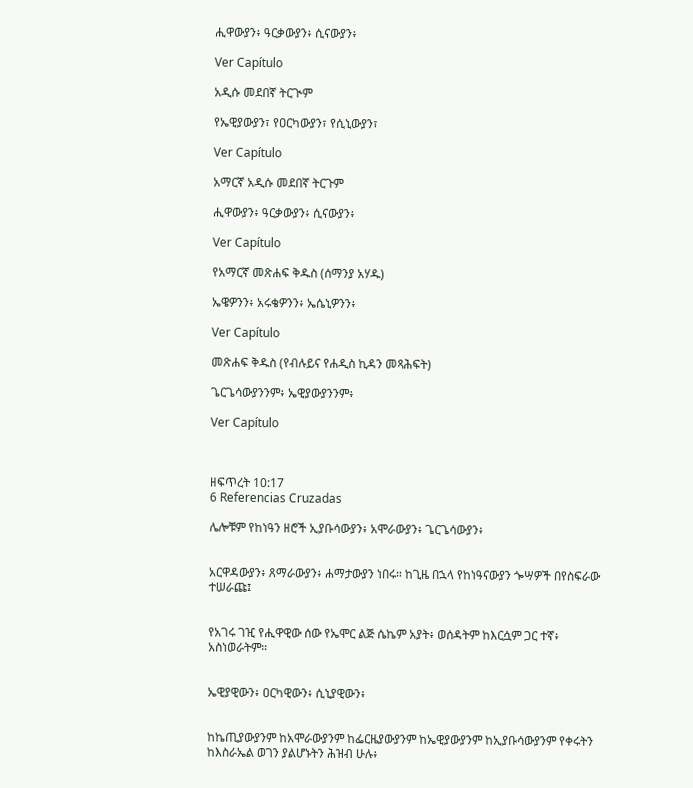ሒዋውያን፥ ዓርቃውያን፥ ሲናውያን፥

Ver Capítulo

አዲሱ መደበኛ ትርጒም

የኤዊያውያን፣ የዐርካውያን፣ የሲኒውያን፣

Ver Capítulo

አማርኛ አዲሱ መደበኛ ትርጉም

ሒዋውያን፥ ዓርቃውያን፥ ሲናውያን፥

Ver Capítulo

የአማርኛ መጽሐፍ ቅዱስ (ሰማንያ አሃዱ)

ኤዌዎንን፥ አሩቄዎንን፥ ኤሴኒዎንን፥

Ver Capítulo

መጽሐፍ ቅዱስ (የብሉይና የሐዲስ ኪዳን መጻሕፍት)

ጌርጌሳውያንንም፥ ኤዊያውያንንም፥

Ver Capítulo



ዘፍጥረት 10:17
6 Referencias Cruzadas

ሌሎቹም የከነዓን ዘሮች ኢያቡሳውያን፥ አሞራውያን፥ ጌርጌሳውያን፥


አርዋዳውያን፥ ጸማራውያን፥ ሐማታውያን ነበሩ። ከጊዜ በኋላ የከነዓናውያን ጐሣዎች በየስፍራው ተሠራጩ፤


የአገሩ ገዢ የሒዋዊው ሰው የኤሞር ልጅ ሴኬም አያት፥ ወሰዳትም ከእርሷም ጋር ተኛ፥ አስነወራትም።


ኤዊያዊውን፥ ዐርካዊውን፥ ሲኒያዊውን፥


ከኬጢያውያንም ከአሞራውያንም ከፌርዜያውያንም ከኤዊያውያንም ከኢያቡሳውያንም የቀሩትን ከእስራኤል ወገን ያልሆኑትን ሕዝብ ሁሉ፥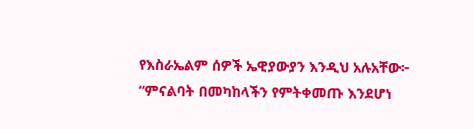የእስራኤልም ሰዎች ኤዊያውያን እንዲህ አሉአቸው፦ “ምናልባት በመካከላችን የምትቀመጡ እንደሆነ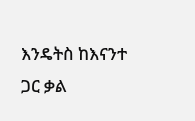እንዴትስ ከእናንተ ጋር ቃል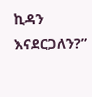ኪዳን እናደርጋለን?”